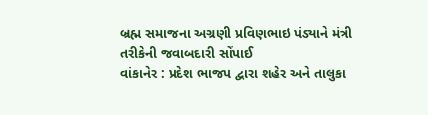બ્રહ્મ સમાજના અગ્રણી પ્રવિણભાઇ પંડ્યાને મંત્રી તરીકેની જવાબદારી સોંપાઈ
વાંકાનેર : પ્રદેશ ભાજપ દ્વારા શહેર અને તાલુકા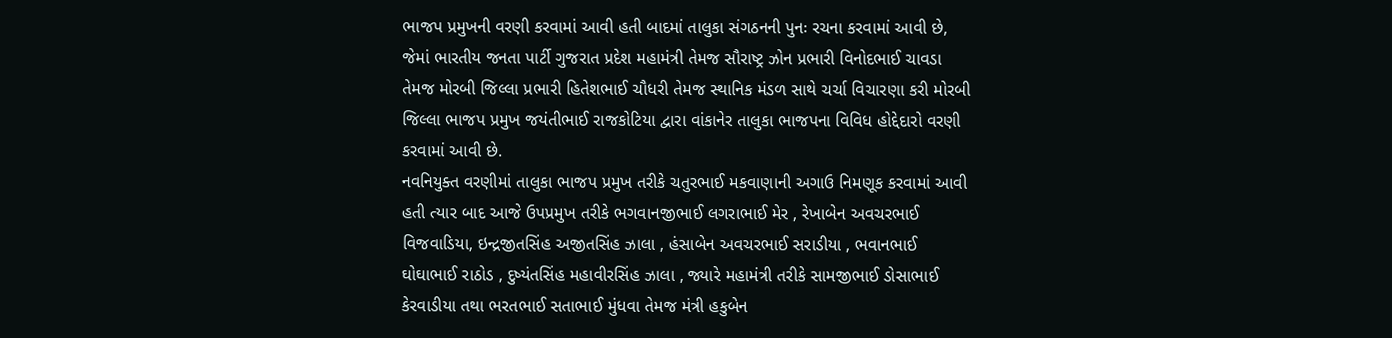ભાજપ પ્રમુખની વરણી કરવામાં આવી હતી બાદમાં તાલુકા સંગઠનની પુનઃ રચના કરવામાં આવી છે, જેમાં ભારતીય જનતા પાર્ટી ગુજરાત પ્રદેશ મહામંત્રી તેમજ સૌરાષ્ટ્ર ઝોન પ્રભારી વિનોદભાઈ ચાવડા તેમજ મોરબી જિલ્લા પ્રભારી હિતેશભાઈ ચૌધરી તેમજ સ્થાનિક મંડળ સાથે ચર્ચા વિચારણા કરી મોરબી જિલ્લા ભાજપ પ્રમુખ જયંતીભાઈ રાજકોટિયા દ્વારા વાંકાનેર તાલુકા ભાજપના વિવિધ હોદ્દેદારો વરણી કરવામાં આવી છે.
નવનિયુક્ત વરણીમાં તાલુકા ભાજપ પ્રમુખ તરીકે ચતુરભાઈ મકવાણાની અગાઉ નિમણૂક કરવામાં આવી હતી ત્યાર બાદ આજે ઉપપ્રમુખ તરીકે ભગવાનજીભાઈ લગરાભાઈ મેર , રેખાબેન અવચરભાઈ વિજવાડિયા, ઇન્દ્રજીતસિંહ અજીતસિંહ ઝાલા , હંસાબેન અવચરભાઈ સરાડીયા , ભવાનભાઈ ઘોઘાભાઈ રાઠોડ , દુષ્યંતસિંહ મહાવીરસિંહ ઝાલા , જ્યારે મહામંત્રી તરીકે સામજીભાઈ ડોસાભાઈ કેરવાડીયા તથા ભરતભાઈ સતાભાઈ મુંધવા તેમજ મંત્રી હકુબેન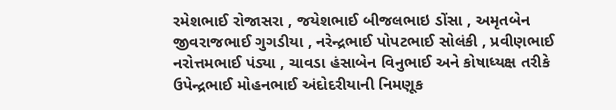રમેશભાઈ રોજાસરા , જયેશભાઈ બીજલભાઇ ડોંસા , અમૃતબેન જીવરાજભાઈ ગુગડીયા , નરેન્દ્રભાઈ પોપટભાઈ સોલંકી , પ્રવીણભાઈ નરોત્તમભાઈ પંડ્યા , ચાવડા હંસાબેન વિનુભાઈ અને કોષાધ્યક્ષ તરીકે ઉપેન્દ્રભાઈ મોહનભાઈ અંદોદરીયાની નિમણૂક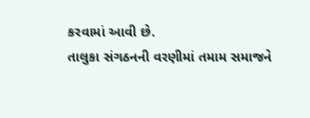કરવામાં આવી છે.
તાલુકા સંગઠનની વરણીમાં તમામ સમાજને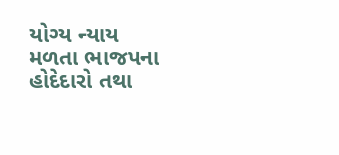યોગ્ય ન્યાય મળતા ભાજપના હોદેદારો તથા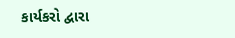કાર્યકરો દ્વારા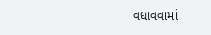વધાવવામાં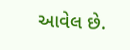આવેલ છે.